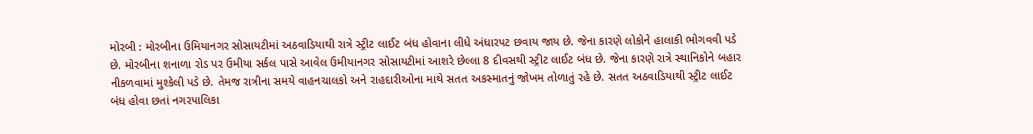મોરબી : મોરબીના ઉમિયાનગર સોસાયટીમાં અઠવાડિયાથી રાત્રે સ્ટ્રીટ લાઈટ બંધ હોવાના લીધે અંધારપટ છવાય જાય છે. જેના કારણે લોકોને હાલાકી ભોગવવી પડે છે. મોરબીના શનાળા રોડ પર ઉમીયા સર્કલ પાસે આવેલ ઉમીયાનગર સોસાયટીમાં આશરે છેલ્લા 8 દીવસથી સ્ટ્રીટ લાઈટ બંધ છે. જેના કારણે રાત્રે સ્થાનિકોને બહાર નીકળવામાં મુશ્કેલી પડે છે. તેમજ રાત્રીના સમયે વાહનચાલકો અને રાહદારીઓના માથે સતત અકસ્માતનું જોખમ તોળાતું રહે છે. સતત અઠવાડિયાથી સ્ટ્રીટ લાઈટ બંધ હોવા છતાં નગરપાલિકા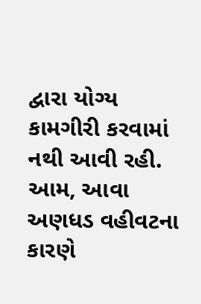દ્વારા યોગ્ય કામગીરી કરવામાં નથી આવી રહી. આમ, આવા અણધડ વહીવટના કારણે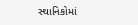સ્થાનિકોમાં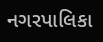નગરપાલિકા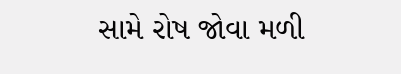સામે રોષ જોવા મળી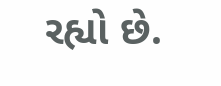રહ્યો છે.